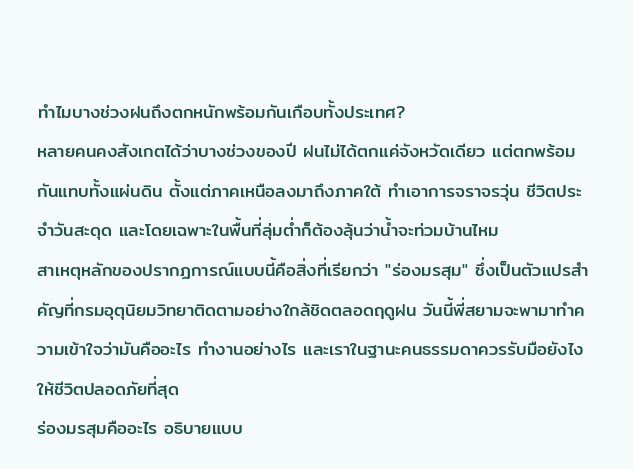ทำไมบางช่วงฝนถึงตกหนักพร้อมกันเกือบทั้งประเทศ?
หลายคนคงสังเกตได้ว่าบางช่วงของปี ฝนไม่ได้ตกแค่จังหวัดเดียว แต่ตกพร้อมกันแทบทั้งแผ่นดิน ตั้งแต่ภาคเหนือลงมาถึงภาคใต้ ทำเอาการจราจรวุ่น ชีวิตประจำวันสะดุด และโดยเฉพาะในพื้นที่ลุ่มต่ำก็ต้องลุ้นว่าน้ำจะท่วมบ้านไหม
สาเหตุหลักของปรากฏการณ์แบบนี้คือสิ่งที่เรียกว่า "ร่องมรสุม" ซึ่งเป็นตัวแปรสำคัญที่กรมอุตุนิยมวิทยาติดตามอย่างใกล้ชิดตลอดฤดูฝน วันนี้พี่สยามจะพามาทำความเข้าใจว่ามันคืออะไร ทำงานอย่างไร และเราในฐานะคนธรรมดาควรรับมือยังไงให้ชีวิตปลอดภัยที่สุด
ร่องมรสุมคืออะไร อธิบายแบบ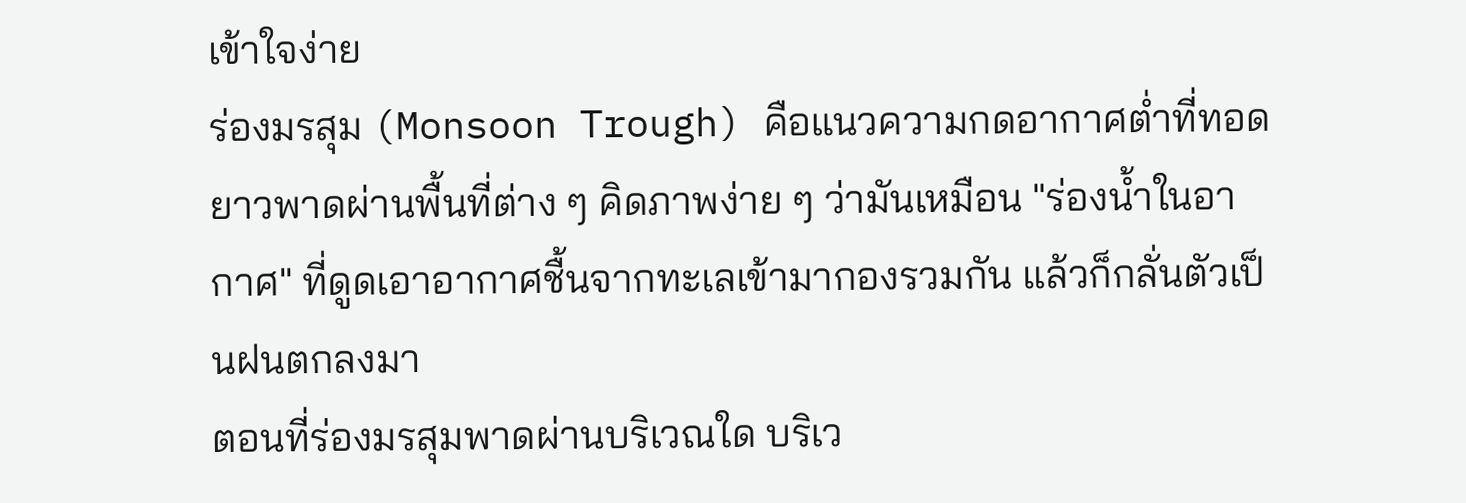เข้าใจง่าย
ร่องมรสุม (Monsoon Trough) คือแนวความกดอากาศต่ำที่ทอดยาวพาดผ่านพื้นที่ต่าง ๆ คิดภาพง่าย ๆ ว่ามันเหมือน "ร่องน้ำในอากาศ" ที่ดูดเอาอากาศชื้นจากทะเลเข้ามากองรวมกัน แล้วก็กลั่นตัวเป็นฝนตกลงมา
ตอนที่ร่องมรสุมพาดผ่านบริเวณใด บริเว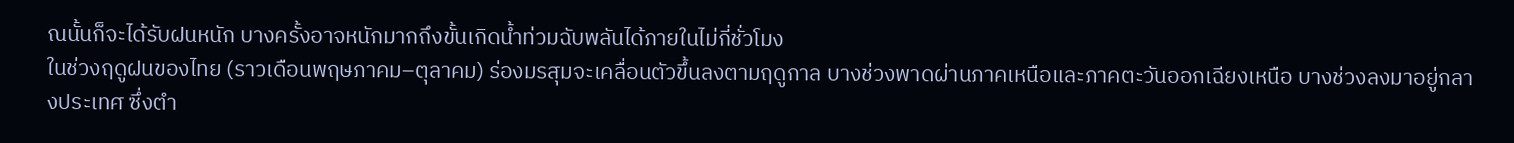ณนั้นก็จะได้รับฝนหนัก บางครั้งอาจหนักมากถึงขั้นเกิดน้ำท่วมฉับพลันได้ภายในไม่กี่ชั่วโมง
ในช่วงฤดูฝนของไทย (ราวเดือนพฤษภาคม–ตุลาคม) ร่องมรสุมจะเคลื่อนตัวขึ้นลงตามฤดูกาล บางช่วงพาดผ่านภาคเหนือและภาคตะวันออกเฉียงเหนือ บางช่วงลงมาอยู่กลางประเทศ ซึ่งตำ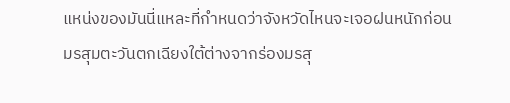แหน่งของมันนี่แหละที่กำหนดว่าจังหวัดไหนจะเจอฝนหนักก่อน
มรสุมตะวันตกเฉียงใต้ต่างจากร่องมรสุ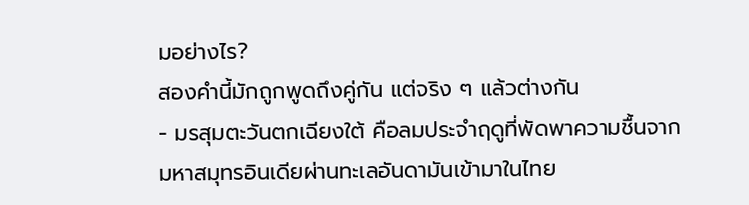มอย่างไร?
สองคำนี้มักถูกพูดถึงคู่กัน แต่จริง ๆ แล้วต่างกัน
- มรสุมตะวันตกเฉียงใต้ คือลมประจำฤดูที่พัดพาความชื้นจากมหาสมุทรอินเดียผ่านทะเลอันดามันเข้ามาในไทย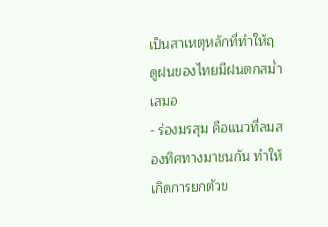เป็นสาเหตุหลักที่ทำให้ฤดูฝนของไทยมีฝนตกสม่ำเสมอ
- ร่องมรสุม คือแนวที่ลมสองทิศทางมาชนกัน ทำให้เกิดการยกตัวข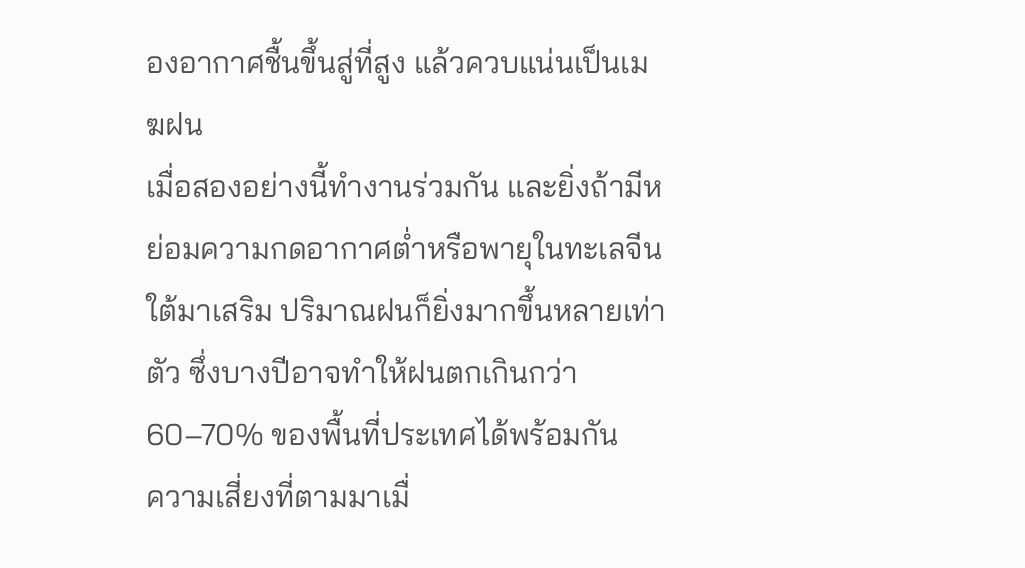องอากาศชื้นขึ้นสู่ที่สูง แล้วควบแน่นเป็นเมฆฝน
เมื่อสองอย่างนี้ทำงานร่วมกัน และยิ่งถ้ามีหย่อมความกดอากาศต่ำหรือพายุในทะเลจีนใต้มาเสริม ปริมาณฝนก็ยิ่งมากขึ้นหลายเท่าตัว ซึ่งบางปีอาจทำให้ฝนตกเกินกว่า 60–70% ของพื้นที่ประเทศได้พร้อมกัน
ความเสี่ยงที่ตามมาเมื่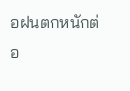อฝนตกหนักต่อ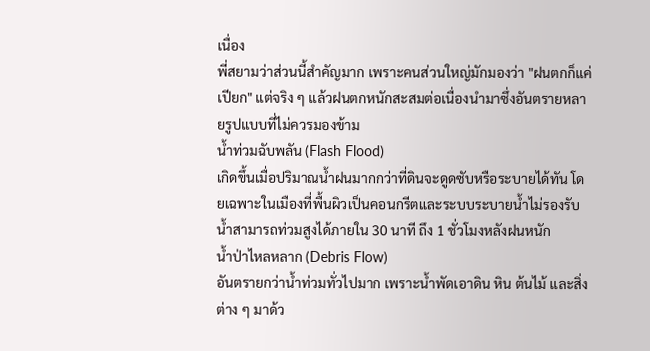เนื่อง
พี่สยามว่าส่วนนี้สำคัญมาก เพราะคนส่วนใหญ่มักมองว่า "ฝนตกก็แค่เปียก" แต่จริง ๆ แล้วฝนตกหนักสะสมต่อเนื่องนำมาซึ่งอันตรายหลายรูปแบบที่ไม่ควรมองข้าม
น้ำท่วมฉับพลัน (Flash Flood)
เกิดขึ้นเมื่อปริมาณน้ำฝนมากกว่าที่ดินจะดูดซับหรือระบายได้ทัน โดยเฉพาะในเมืองที่พื้นผิวเป็นคอนกรีตและระบบระบายน้ำไม่รองรับ น้ำสามารถท่วมสูงได้ภายใน 30 นาที ถึง 1 ชั่วโมงหลังฝนหนัก
น้ำป่าไหลหลาก (Debris Flow)
อันตรายกว่าน้ำท่วมทั่วไปมาก เพราะน้ำพัดเอาดิน หิน ต้นไม้ และสิ่งต่าง ๆ มาด้ว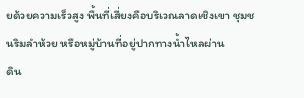ยด้วยความเร็วสูง พื้นที่เสี่ยงคือบริเวณลาดเชิงเขา ชุมชนริมลำห้วย หรือหมู่บ้านที่อยู่ปากทางน้ำไหลผ่าน
ดิน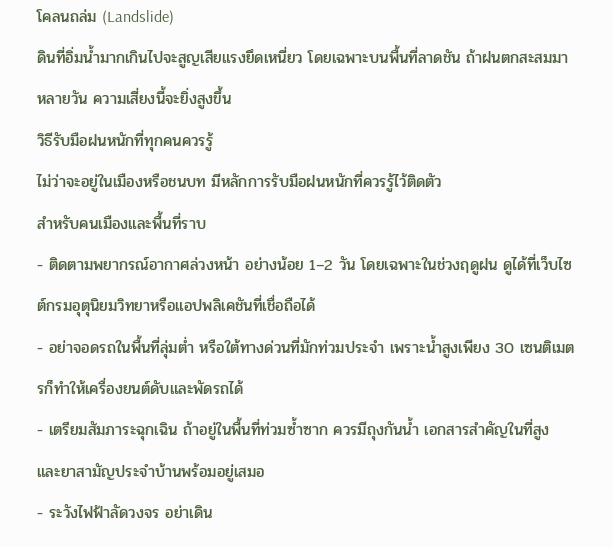โคลนถล่ม (Landslide)
ดินที่อิ่มน้ำมากเกินไปจะสูญเสียแรงยึดเหนี่ยว โดยเฉพาะบนพื้นที่ลาดชัน ถ้าฝนตกสะสมมาหลายวัน ความเสี่ยงนี้จะยิ่งสูงขึ้น
วิธีรับมือฝนหนักที่ทุกคนควรรู้
ไม่ว่าจะอยู่ในเมืองหรือชนบท มีหลักการรับมือฝนหนักที่ควรรู้ไว้ติดตัว
สำหรับคนเมืองและพื้นที่ราบ
- ติดตามพยากรณ์อากาศล่วงหน้า อย่างน้อย 1–2 วัน โดยเฉพาะในช่วงฤดูฝน ดูได้ที่เว็บไซต์กรมอุตุนิยมวิทยาหรือแอปพลิเคชันที่เชื่อถือได้
- อย่าจอดรถในพื้นที่ลุ่มต่ำ หรือใต้ทางด่วนที่มักท่วมประจำ เพราะน้ำสูงเพียง 30 เซนติเมตรก็ทำให้เครื่องยนต์ดับและพัดรถได้
- เตรียมสัมภาระฉุกเฉิน ถ้าอยู่ในพื้นที่ท่วมซ้ำซาก ควรมีถุงกันน้ำ เอกสารสำคัญในที่สูง และยาสามัญประจำบ้านพร้อมอยู่เสมอ
- ระวังไฟฟ้าลัดวงจร อย่าเดิน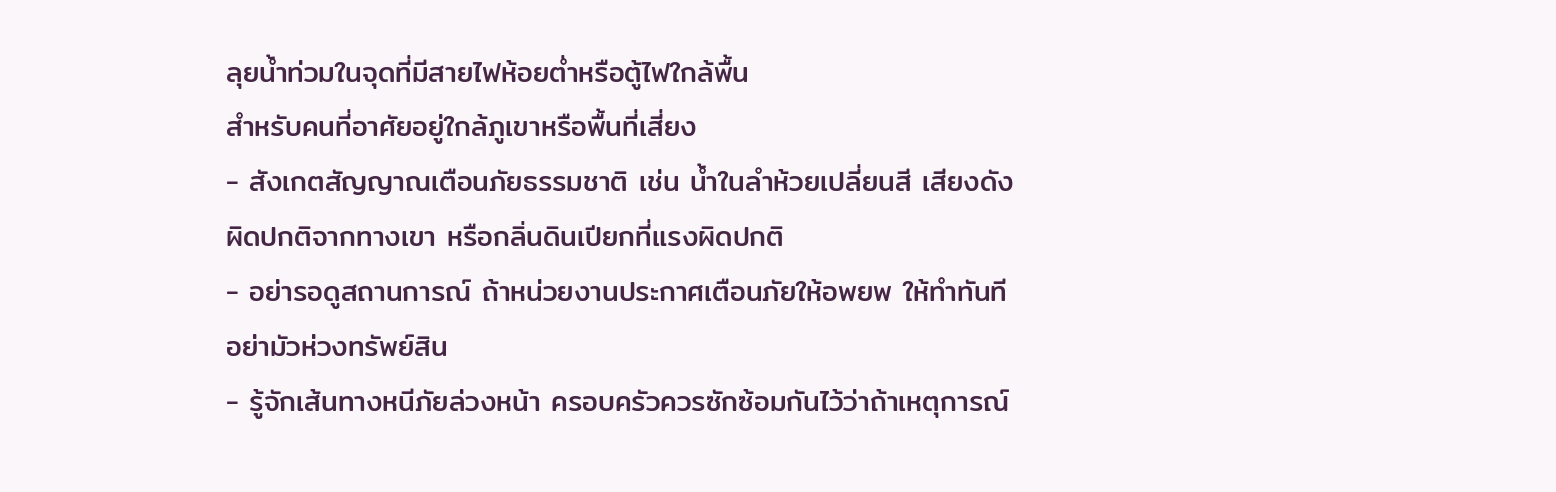ลุยน้ำท่วมในจุดที่มีสายไฟห้อยต่ำหรือตู้ไฟใกล้พื้น
สำหรับคนที่อาศัยอยู่ใกล้ภูเขาหรือพื้นที่เสี่ยง
- สังเกตสัญญาณเตือนภัยธรรมชาติ เช่น น้ำในลำห้วยเปลี่ยนสี เสียงดังผิดปกติจากทางเขา หรือกลิ่นดินเปียกที่แรงผิดปกติ
- อย่ารอดูสถานการณ์ ถ้าหน่วยงานประกาศเตือนภัยให้อพยพ ให้ทำทันที อย่ามัวห่วงทรัพย์สิน
- รู้จักเส้นทางหนีภัยล่วงหน้า ครอบครัวควรซักซ้อมกันไว้ว่าถ้าเหตุการณ์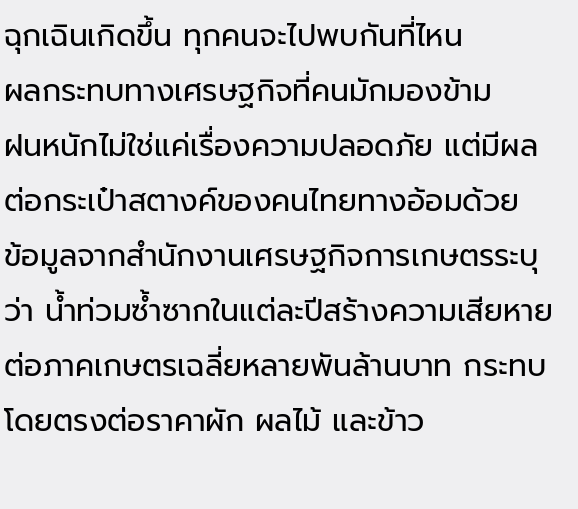ฉุกเฉินเกิดขึ้น ทุกคนจะไปพบกันที่ไหน
ผลกระทบทางเศรษฐกิจที่คนมักมองข้าม
ฝนหนักไม่ใช่แค่เรื่องความปลอดภัย แต่มีผลต่อกระเป๋าสตางค์ของคนไทยทางอ้อมด้วย
ข้อมูลจากสำนักงานเศรษฐกิจการเกษตรระบุว่า น้ำท่วมซ้ำซากในแต่ละปีสร้างความเสียหายต่อภาคเกษตรเฉลี่ยหลายพันล้านบาท กระทบโดยตรงต่อราคาผัก ผลไม้ และข้าว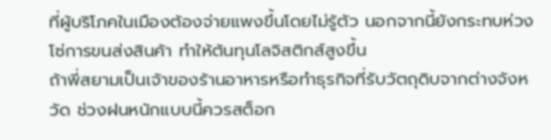ที่ผู้บริโภคในเมืองต้องจ่ายแพงขึ้นโดยไม่รู้ตัว นอกจากนี้ยังกระทบห่วงโซ่การขนส่งสินค้า ทำให้ต้นทุนโลจิสติกส์สูงขึ้น
ถ้าพี่สยามเป็นเจ้าของร้านอาหารหรือทำธุรกิจที่รับวัตถุดิบจากต่างจังหวัด ช่วงฝนหนักแบบนี้ควรสต็อก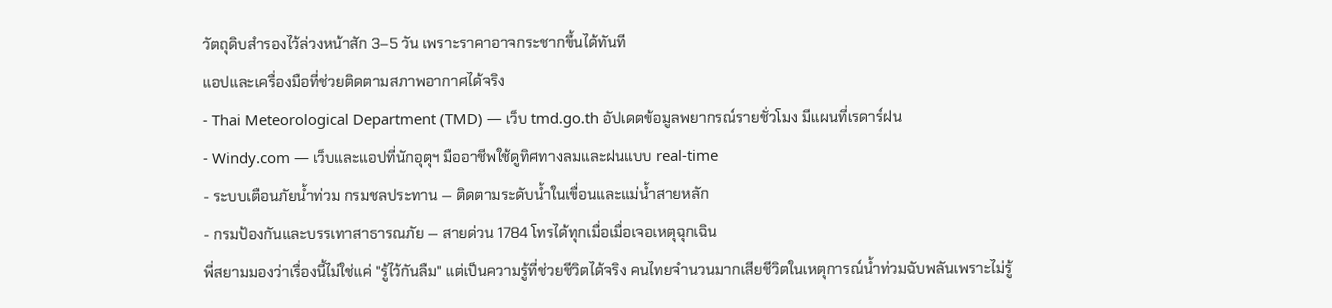วัตถุดิบสำรองไว้ล่วงหน้าสัก 3–5 วัน เพราะราคาอาจกระชากขึ้นได้ทันที
แอปและเครื่องมือที่ช่วยติดตามสภาพอากาศได้จริง
- Thai Meteorological Department (TMD) — เว็บ tmd.go.th อัปเดตข้อมูลพยากรณ์รายชั่วโมง มีแผนที่เรดาร์ฝน
- Windy.com — เว็บและแอปที่นักอุตุฯ มืออาชีพใช้ดูทิศทางลมและฝนแบบ real-time
- ระบบเตือนภัยน้ำท่วม กรมชลประทาน — ติดตามระดับน้ำในเขื่อนและแม่น้ำสายหลัก
- กรมป้องกันและบรรเทาสาธารณภัย — สายด่วน 1784 โทรได้ทุกเมื่อเมื่อเจอเหตุฉุกเฉิน
พี่สยามมองว่าเรื่องนี้ไม่ใช่แค่ "รู้ไว้กันลืม" แต่เป็นความรู้ที่ช่วยชีวิตได้จริง คนไทยจำนวนมากเสียชีวิตในเหตุการณ์น้ำท่วมฉับพลันเพราะไม่รู้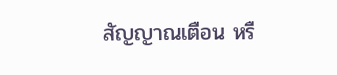สัญญาณเตือน หรื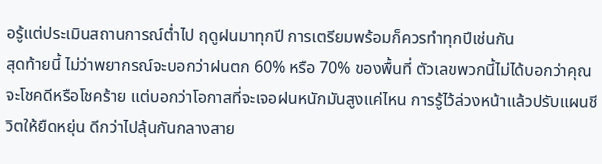อรู้แต่ประเมินสถานการณ์ต่ำไป ฤดูฝนมาทุกปี การเตรียมพร้อมก็ควรทำทุกปีเช่นกัน
สุดท้ายนี้ ไม่ว่าพยากรณ์จะบอกว่าฝนตก 60% หรือ 70% ของพื้นที่ ตัวเลขพวกนี้ไม่ได้บอกว่าคุณจะโชคดีหรือโชคร้าย แต่บอกว่าโอกาสที่จะเจอฝนหนักมันสูงแค่ไหน การรู้ไว้ล่วงหน้าแล้วปรับแผนชีวิตให้ยืดหยุ่น ดีกว่าไปลุ้นกันกลางสาย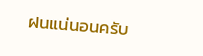ฝนแน่นอนครับ